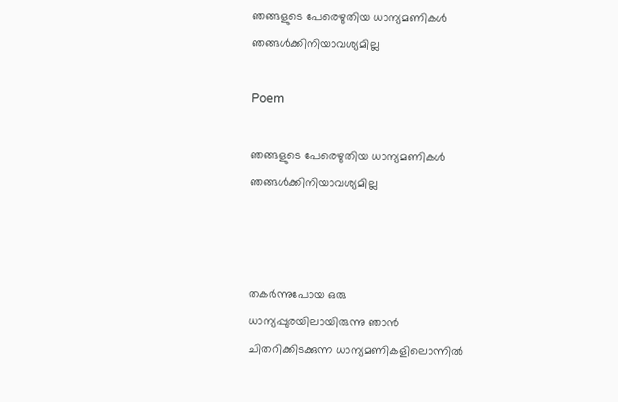ഞങ്ങളുടെ പേരെഴുതിയ ധാന്യമണികൾ ഞങ്ങൾക്കിനിയാവശ്യമില്ല

Poem

ഞങ്ങളുടെ പേരെഴുതിയ ധാന്യമണികൾ ഞങ്ങൾക്കിനിയാവശ്യമില്ല



തകർന്നുപോയ ഒരു
ധാന്യപ്പുരയിലായിരുന്നു ഞാൻ
ചിതറിക്കിടക്കുന്ന ധാന്യമണികളിലൊന്നിൽ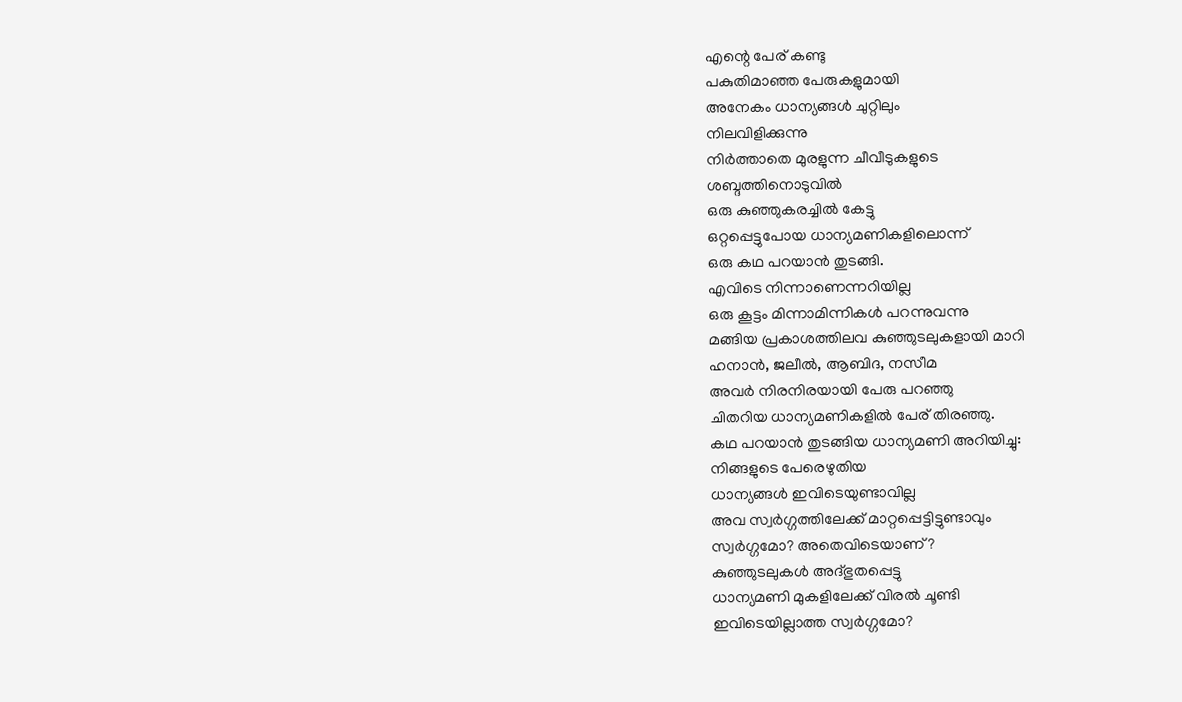എന്റെ പേര് കണ്ടു
പകുതിമാഞ്ഞ പേരുകളുമായി
അനേകം ധാന്യങ്ങൾ ചുറ്റിലും
നിലവിളിക്കുന്നു
നിർത്താതെ മുരളുന്ന ചീവീടുകളുടെ
ശബ്ദത്തിനൊടുവിൽ
ഒരു കുഞ്ഞുകരച്ചിൽ കേട്ടു
ഒറ്റപ്പെട്ടുപോയ ധാന്യമണികളിലൊന്ന്
ഒരു കഥ പറയാൻ തുടങ്ങി.
എവിടെ നിന്നാണെന്നറിയില്ല
ഒരു കൂട്ടം മിന്നാമിന്നികൾ പറന്നുവന്നു
മങ്ങിയ പ്രകാശത്തിലവ കുഞ്ഞുടലുകളായി മാറി
ഹനാൻ, ജലീൽ, ആബിദ, നസീമ
അവർ നിരനിരയായി പേരു പറഞ്ഞു
ചിതറിയ ധാന്യമണികളിൽ പേര് തിരഞ്ഞു.
കഥ പറയാൻ തുടങ്ങിയ ധാന്യമണി അറിയിച്ചു:
നിങ്ങളുടെ പേരെഴുതിയ
ധാന്യങ്ങൾ ഇവിടെയുണ്ടാവില്ല
അവ സ്വർഗ്ഗത്തിലേക്ക് മാറ്റപ്പെട്ടിട്ടുണ്ടാവും
സ്വർഗ്ഗമോ? അതെവിടെയാണ്?
കുഞ്ഞുടലുകൾ അദ്‌ഭുതപ്പെട്ടു
ധാന്യമണി മുകളിലേക്ക് വിരൽ ചൂണ്ടി
ഇവിടെയില്ലാത്ത സ്വർഗ്ഗമോ?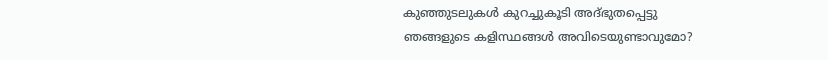കുഞ്ഞുടലുകൾ കുറച്ചുകൂടി അദ്‌ഭുതപ്പെട്ടു
ഞങ്ങളുടെ കളിസ്ഥങ്ങൾ അവിടെയുണ്ടാവുമോ?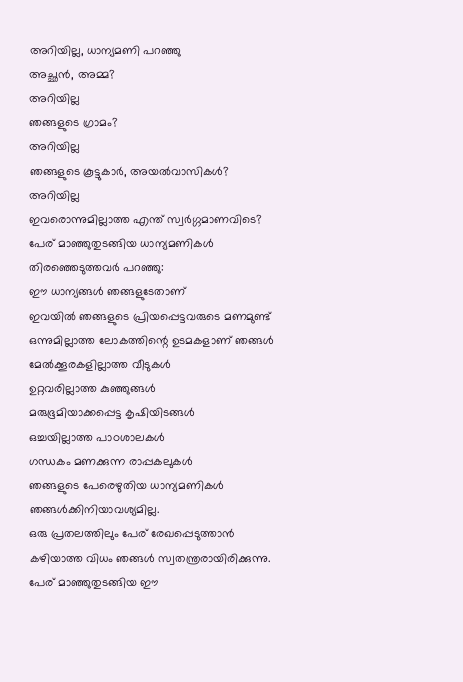അറിയില്ല, ധാന്യമണി പറഞ്ഞു
അച്ഛൻ, അമ്മ?
അറിയില്ല
ഞങ്ങളുടെ ഗ്രാമം?
അറിയില്ല
ഞങ്ങളുടെ കൂട്ടുകാർ, അയൽവാസികൾ?
അറിയില്ല
ഇവരൊന്നുമില്ലാത്ത എന്ത് സ്വർഗ്ഗമാണവിടെ?
പേര് മാഞ്ഞുതുടങ്ങിയ ധാന്യമണികൾ
തിരഞ്ഞെടുത്തവർ പറഞ്ഞു:
ഈ ധാന്യങ്ങൾ ഞങ്ങളുടേതാണ്
ഇവയിൽ ഞങ്ങളുടെ പ്രിയപ്പെട്ടവരുടെ മണമുണ്ട്
ഒന്നുമില്ലാത്ത ലോകത്തിന്റെ ഉടമകളാണ് ഞങ്ങൾ
മേൽക്കൂരകളില്ലാത്ത വീടുകൾ
ഉറ്റവരില്ലാത്ത കുഞ്ഞുങ്ങൾ
മരുഭൂമിയാക്കപ്പെട്ട കൃഷിയിടങ്ങൾ
ഒച്ചയില്ലാത്ത പാഠശാലകൾ
ഗന്ധകം മണക്കുന്ന രാപ്പകലുകൾ
ഞങ്ങളുടെ പേരെഴുതിയ ധാന്യമണികൾ
ഞങ്ങൾക്കിനിയാവശ്യമില്ല.
ഒരു പ്രതലത്തിലും പേര് രേഖപ്പെടുത്താൻ
കഴിയാത്ത വിധം ഞങ്ങൾ സ്വതന്ത്രരായിരിക്കുന്നു.
പേര് മാഞ്ഞുതുടങ്ങിയ ഈ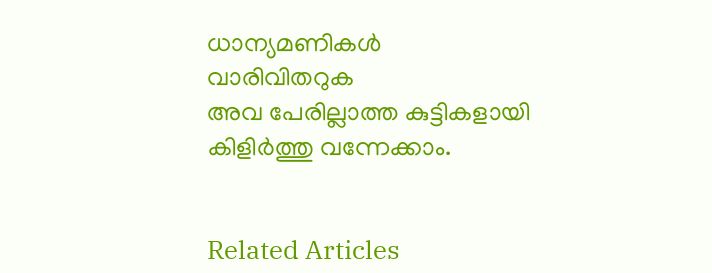ധാന്യമണികൾ
വാരിവിതറുക
അവ പേരില്ലാത്ത കുട്ടികളായി
കിളിർത്തു വന്നേക്കാം.


Related Articles